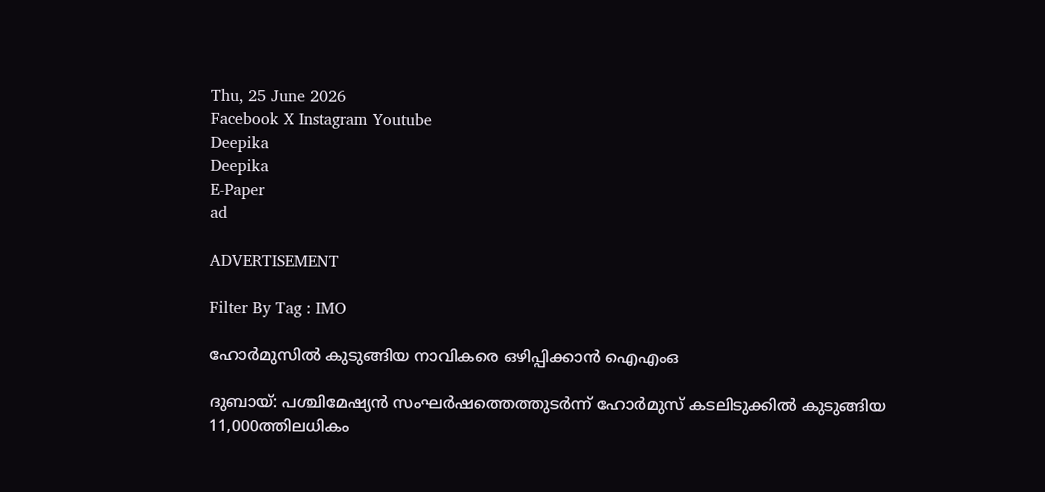Thu, 25 June 2026
Facebook X Instagram Youtube
Deepika
Deepika
E-Paper
ad

ADVERTISEMENT

Filter By Tag : IMO

ഹോർമുസിൽ കുടുങ്ങിയ നാവികരെ ഒഴിപ്പിക്കാൻ ഐഎംഒ

ദുബായ്: പശ്ചിമേഷ്യൻ സംഘർഷത്തെത്തുടർന്ന് ഹോർമുസ് കടലിടുക്കിൽ കുടുങ്ങിയ 11,000ത്തിലധികം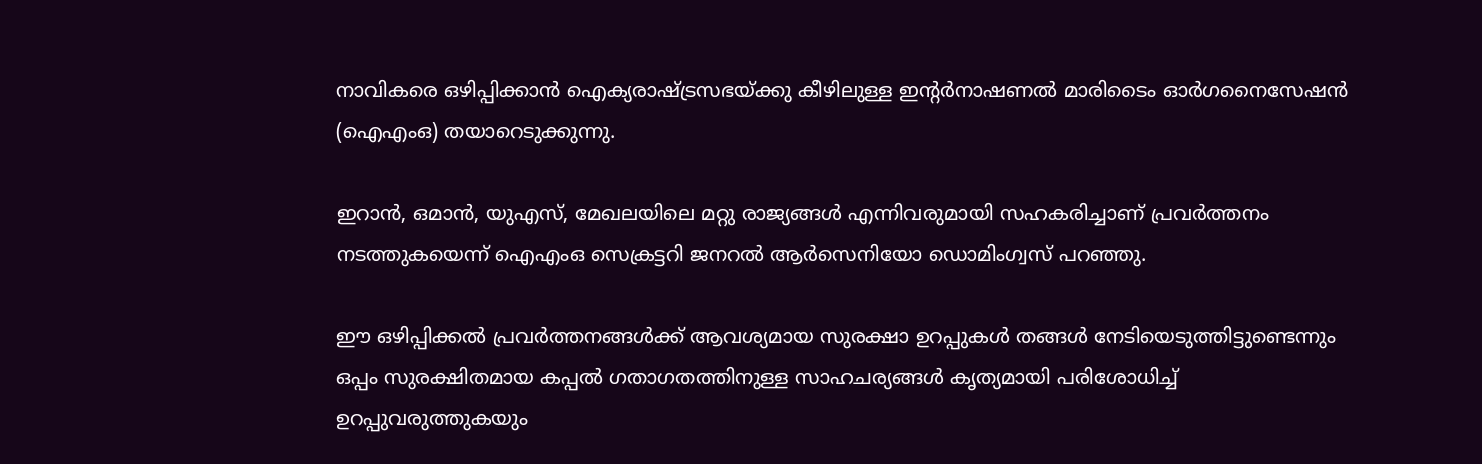നാവികരെ ഒഴിപ്പിക്കാൻ ഐക്യരാഷ്‌‌ട്രസഭയ്ക്കു കീഴിലുള്ള ഇന്‍റർനാഷണൽ മാരിടൈം ഓർഗനൈസേഷൻ (ഐഎംഒ) തയാറെടുക്കുന്നു.

ഇറാൻ, ഒമാൻ, യുഎസ്, മേഖലയിലെ മറ്റു രാജ്യങ്ങൾ എന്നിവരുമായി സഹകരിച്ചാണ് പ്രവർത്തനം നടത്തുകയെന്ന് ഐഎംഒ സെക്രട്ടറി ജനറൽ ആർസെനിയോ ഡൊമിംഗ്വസ് പറഞ്ഞു.

ഈ ഒഴിപ്പിക്കൽ പ്രവർത്തനങ്ങൾക്ക് ആവശ്യമായ സുരക്ഷാ ഉറപ്പുകൾ തങ്ങൾ നേടിയെടുത്തിട്ടുണ്ടെന്നും ഒപ്പം സുരക്ഷിതമായ കപ്പൽ ഗതാഗതത്തിനുള്ള സാഹചര്യങ്ങൾ കൃത്യമായി പരിശോധിച്ച് ഉറപ്പുവരുത്തുകയും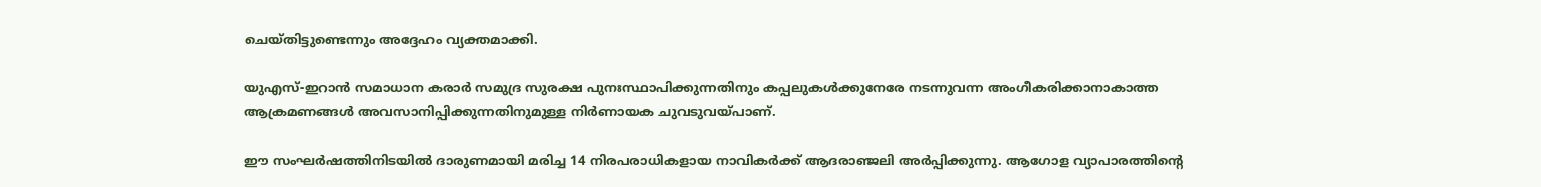ചെയ്തിട്ടുണ്ടെന്നും അദ്ദേഹം വ്യക്തമാക്കി.

യുഎസ്-ഇറാൻ സമാധാന കരാർ സമുദ്ര സുരക്ഷ പുനഃസ്ഥാപിക്കുന്നതിനും കപ്പലുകൾക്കുനേരേ നടന്നുവന്ന അംഗീകരിക്കാനാകാത്ത ആക്രമണങ്ങൾ അവസാനിപ്പിക്കുന്നതിനുമുള്ള നിർണായക ചുവടുവയ്പാണ്.

ഈ സംഘർഷത്തിനിടയിൽ ദാരുണമായി മരിച്ച 14 നിരപരാധികളായ നാവികർക്ക് ആദരാഞ്ജലി അർപ്പിക്കുന്നു. ആഗോള വ്യാപാരത്തിന്‍റെ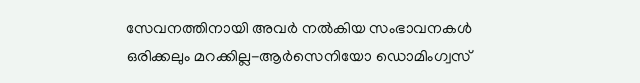സേവനത്തിനായി അവർ നൽകിയ സംഭാവനകൾ ഒരിക്കലും മറക്കില്ല-ആർസെനിയോ ഡൊമിംഗ്വസ്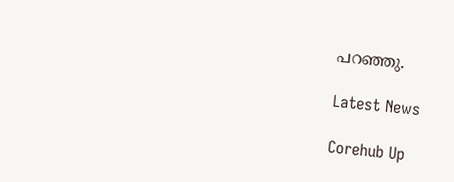പറഞ്ഞു.

Latest News

Corehub Up